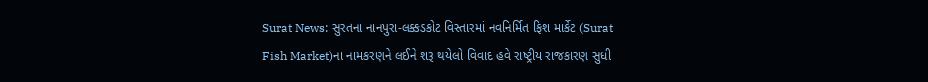Surat News: સુરતના નાનપુરા-લક્કડકોટ વિસ્તારમાં નવનિર્મિત ફિશ માર્કેટ (Surat Fish Market)ના નામકરણને લઈને શરૂ થયેલો વિવાદ હવે રાષ્ટ્રીય રાજકારણ સુધી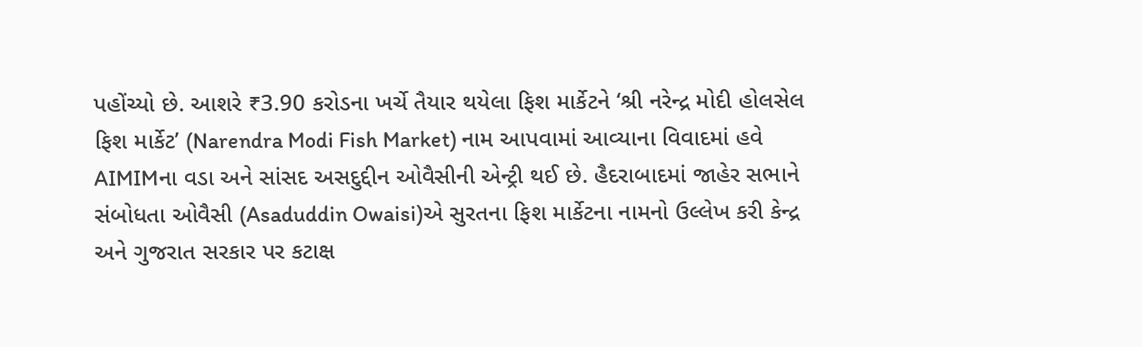પહોંચ્યો છે. આશરે ₹3.90 કરોડના ખર્ચે તૈયાર થયેલા ફિશ માર્કેટને ‘શ્રી નરેન્દ્ર મોદી હોલસેલ ફિશ માર્કેટ’ (Narendra Modi Fish Market) નામ આપવામાં આવ્યાના વિવાદમાં હવે AIMIMના વડા અને સાંસદ અસદુદ્દીન ઓવૈસીની એન્ટ્રી થઈ છે. હૈદરાબાદમાં જાહેર સભાને સંબોધતા ઓવૈસી (Asaduddin Owaisi)એ સુરતના ફિશ માર્કેટના નામનો ઉલ્લેખ કરી કેન્દ્ર અને ગુજરાત સરકાર પર કટાક્ષ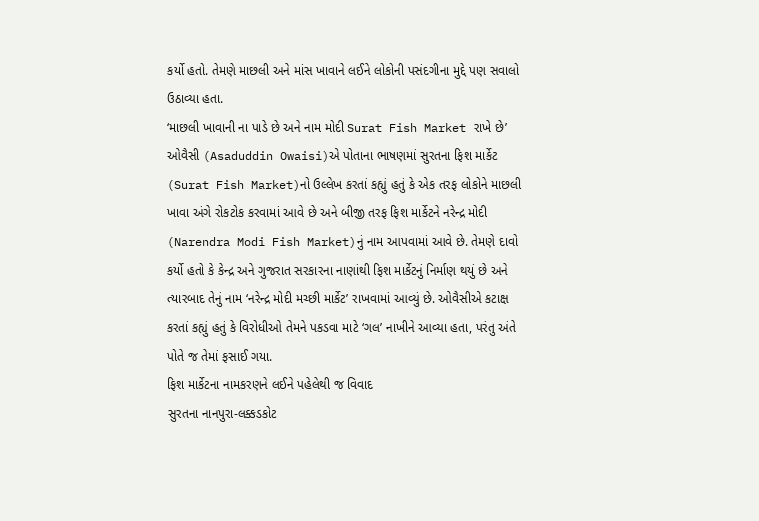કર્યો હતો. તેમણે માછલી અને માંસ ખાવાને લઈને લોકોની પસંદગીના મુદ્દે પણ સવાલો ઉઠાવ્યા હતા.
‘માછલી ખાવાની ના પાડે છે અને નામ મોદી Surat Fish Market રાખે છે’
ઓવૈસી (Asaduddin Owaisi)એ પોતાના ભાષણમાં સુરતના ફિશ માર્કેટ (Surat Fish Market)નો ઉલ્લેખ કરતાં કહ્યું હતું કે એક તરફ લોકોને માછલી ખાવા અંગે રોકટોક કરવામાં આવે છે અને બીજી તરફ ફિશ માર્કેટને નરેન્દ્ર મોદી (Narendra Modi Fish Market)નું નામ આપવામાં આવે છે. તેમણે દાવો કર્યો હતો કે કેન્દ્ર અને ગુજરાત સરકારના નાણાંથી ફિશ માર્કેટનું નિર્માણ થયું છે અને ત્યારબાદ તેનું નામ ‘નરેન્દ્ર મોદી મચ્છી માર્કેટ’ રાખવામાં આવ્યું છે. ઓવૈસીએ કટાક્ષ કરતાં કહ્યું હતું કે વિરોધીઓ તેમને પકડવા માટે ‘ગલ’ નાખીને આવ્યા હતા, પરંતુ અંતે પોતે જ તેમાં ફસાઈ ગયા.
ફિશ માર્કેટના નામકરણને લઈને પહેલેથી જ વિવાદ
સુરતના નાનપુરા-લક્કડકોટ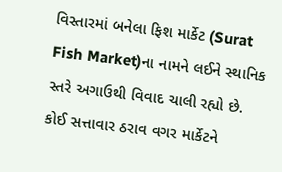વિસ્તારમાં બનેલા ફિશ માર્કેટ (Surat Fish Market)ના નામને લઈને સ્થાનિક સ્તરે અગાઉથી વિવાદ ચાલી રહ્યો છે. કોઈ સત્તાવાર ઠરાવ વગર માર્કેટને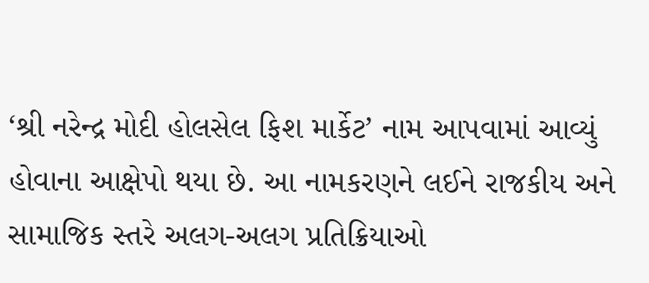‘શ્રી નરેન્દ્ર મોદી હોલસેલ ફિશ માર્કેટ’ નામ આપવામાં આવ્યું હોવાના આક્ષેપો થયા છે. આ નામકરણને લઈને રાજકીય અને સામાજિક સ્તરે અલગ-અલગ પ્રતિક્રિયાઓ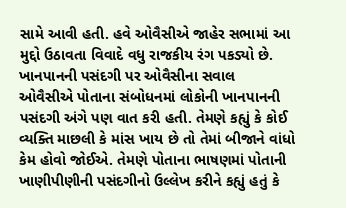સામે આવી હતી. હવે ઓવૈસીએ જાહેર સભામાં આ મુદ્દો ઉઠાવતા વિવાદે વધુ રાજકીય રંગ પકડ્યો છે.
ખાનપાનની પસંદગી પર ઓવૈસીના સવાલ
ઓવૈસીએ પોતાના સંબોધનમાં લોકોની ખાનપાનની પસંદગી અંગે પણ વાત કરી હતી. તેમણે કહ્યું કે કોઈ વ્યક્તિ માછલી કે માંસ ખાય છે તો તેમાં બીજાને વાંધો કેમ હોવો જોઈએ. તેમણે પોતાના ભાષણમાં પોતાની ખાણીપીણીની પસંદગીનો ઉલ્લેખ કરીને કહ્યું હતું કે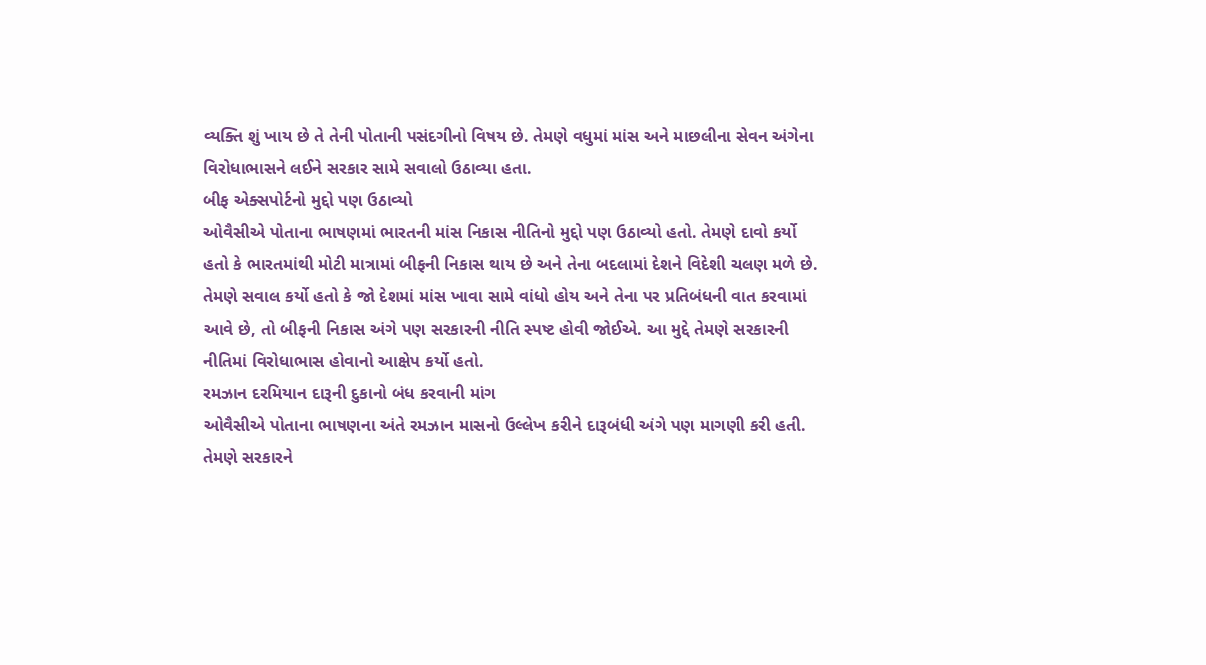વ્યક્તિ શું ખાય છે તે તેની પોતાની પસંદગીનો વિષય છે. તેમણે વધુમાં માંસ અને માછલીના સેવન અંગેના વિરોધાભાસને લઈને સરકાર સામે સવાલો ઉઠાવ્યા હતા.
બીફ એક્સપોર્ટનો મુદ્દો પણ ઉઠાવ્યો
ઓવૈસીએ પોતાના ભાષણમાં ભારતની માંસ નિકાસ નીતિનો મુદ્દો પણ ઉઠાવ્યો હતો. તેમણે દાવો કર્યો હતો કે ભારતમાંથી મોટી માત્રામાં બીફની નિકાસ થાય છે અને તેના બદલામાં દેશને વિદેશી ચલણ મળે છે. તેમણે સવાલ કર્યો હતો કે જો દેશમાં માંસ ખાવા સામે વાંધો હોય અને તેના પર પ્રતિબંધની વાત કરવામાં આવે છે, તો બીફની નિકાસ અંગે પણ સરકારની નીતિ સ્પષ્ટ હોવી જોઈએ. આ મુદ્દે તેમણે સરકારની નીતિમાં વિરોધાભાસ હોવાનો આક્ષેપ કર્યો હતો.
રમઝાન દરમિયાન દારૂની દુકાનો બંધ કરવાની માંગ
ઓવૈસીએ પોતાના ભાષણના અંતે રમઝાન માસનો ઉલ્લેખ કરીને દારૂબંધી અંગે પણ માગણી કરી હતી. તેમણે સરકારને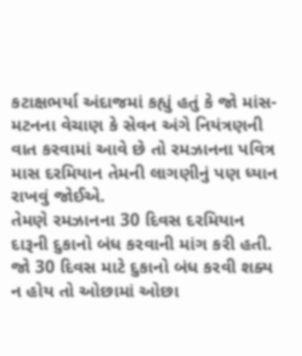કટાક્ષભર્યા અંદાજમાં કહ્યું હતું કે જો માંસ-મટનના વેચાણ કે સેવન અંગે નિયંત્રણની વાત કરવામાં આવે છે તો રમઝાનના પવિત્ર માસ દરમિયાન તેમની લાગણીનું પણ ધ્યાન રાખવું જોઈએ.
તેમણે રમઝાનના 30 દિવસ દરમિયાન દારૂની દુકાનો બંધ કરવાની માંગ કરી હતી. જો 30 દિવસ માટે દુકાનો બંધ કરવી શક્ય ન હોય તો ઓછામાં ઓછા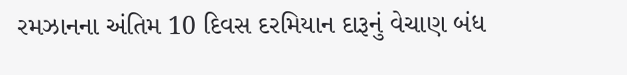રમઝાનના અંતિમ 10 દિવસ દરમિયાન દારૂનું વેચાણ બંધ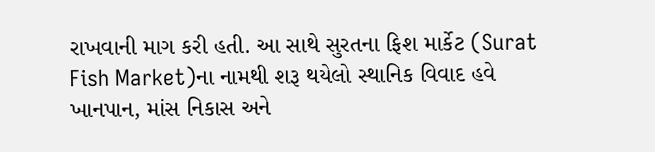રાખવાની માગ કરી હતી. આ સાથે સુરતના ફિશ માર્કેટ (Surat Fish Market)ના નામથી શરૂ થયેલો સ્થાનિક વિવાદ હવે ખાનપાન, માંસ નિકાસ અને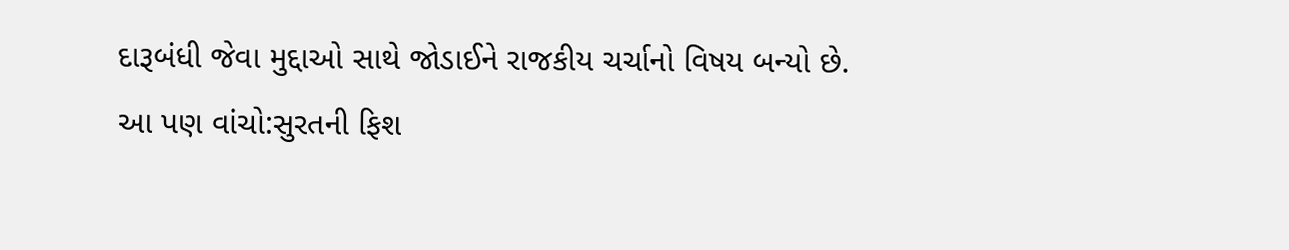દારૂબંધી જેવા મુદ્દાઓ સાથે જોડાઈને રાજકીય ચર્ચાનો વિષય બન્યો છે.
આ પણ વાંચો:સુરતની ફિશ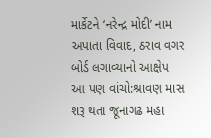માર્કેટને ‘નરેન્દ્ર મોદી’ નામ અપાતા વિવાદ, ઠરાવ વગર બોર્ડ લગાવ્યાનો આક્ષેપ
આ પણ વાંચો:શ્રાવણ માસ શરૂ થતા જૂનાગઢ મહા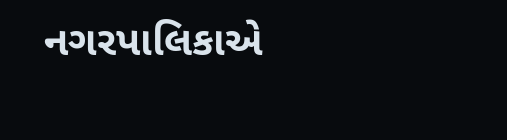નગરપાલિકાએ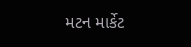મટન માર્કેટ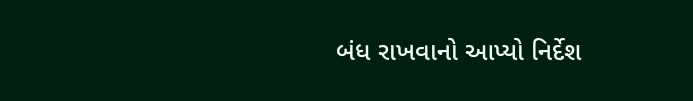બંધ રાખવાનો આપ્યો નિર્દેશ